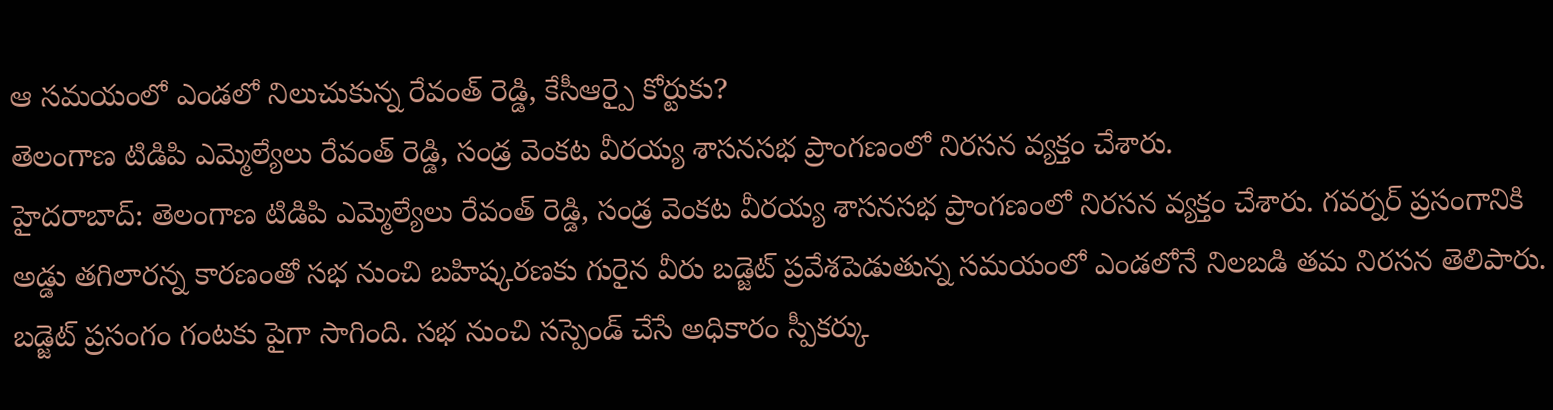ఆ సమయంలో ఎండలో నిలుచుకున్న రేవంత్ రెడ్డి, కేసీఆర్పై కోర్టుకు?
తెలంగాణ టిడిపి ఎమ్మెల్యేలు రేవంత్ రెడ్డి, సండ్ర వెంకట వీరయ్య శాసనసభ ప్రాంగణంలో నిరసన వ్యక్తం చేశారు.
హైదరాబాద్: తెలంగాణ టిడిపి ఎమ్మెల్యేలు రేవంత్ రెడ్డి, సండ్ర వెంకట వీరయ్య శాసనసభ ప్రాంగణంలో నిరసన వ్యక్తం చేశారు. గవర్నర్ ప్రసంగానికి అడ్డు తగిలారన్న కారణంతో సభ నుంచి బహిష్కరణకు గురైన వీరు బడ్జెట్ ప్రవేశపెడుతున్న సమయంలో ఎండలోనే నిలబడి తమ నిరసన తెలిపారు.
బడ్జెట్ ప్రసంగం గంటకు పైగా సాగింది. సభ నుంచి సస్పెండ్ చేసే అధికారం స్పీకర్కు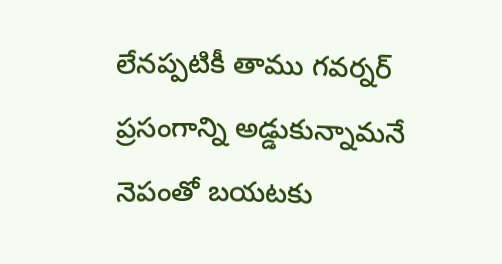లేనప్పటికీ తాము గవర్నర్ ప్రసంగాన్ని అడ్డుకున్నామనే నెపంతో బయటకు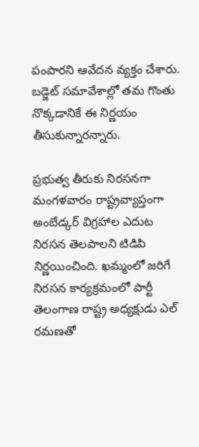పంపారని ఆవేదన వ్యక్తం చేశారు. బడ్జెట్ సమావేశాల్లో తమ గొంతు నొక్కడానికే ఈ నిర్ణయం తీసుకున్నారన్నారు.

ప్రభుత్వ తీరుకు నిరసనగా మంగళవారం రాష్ట్రవ్యాప్తంగా అంబేడ్కర్ విగ్రహాల ఎదుట నిరసన తెలపాలని టిడిపి నిర్ణయించింది. ఖమ్మంలో జరిగే నిరసన కార్యక్రమంలో పార్టీ తెలంగాణ రాష్ట్ర అధ్యక్షుడు ఎల్ రమణతో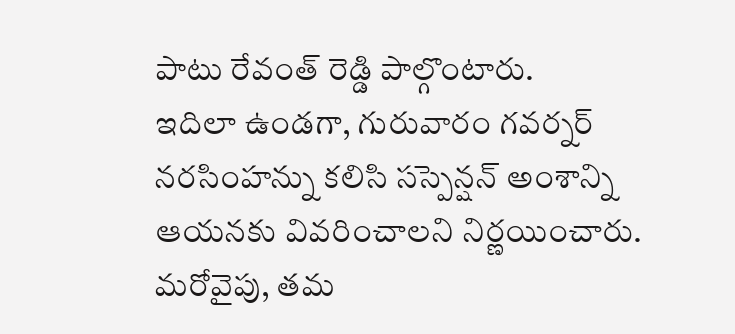పాటు రేవంత్ రెడ్డి పాల్గొంటారు.
ఇదిలా ఉండగా, గురువారం గవర్నర్ నరసింహన్ను కలిసి సస్పెన్షన్ అంశాన్ని ఆయనకు వివరించాలని నిర్ణయించారు. మరోవైపు, తమ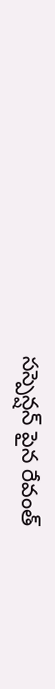సస్పెన్షన్ పైన రేవంత్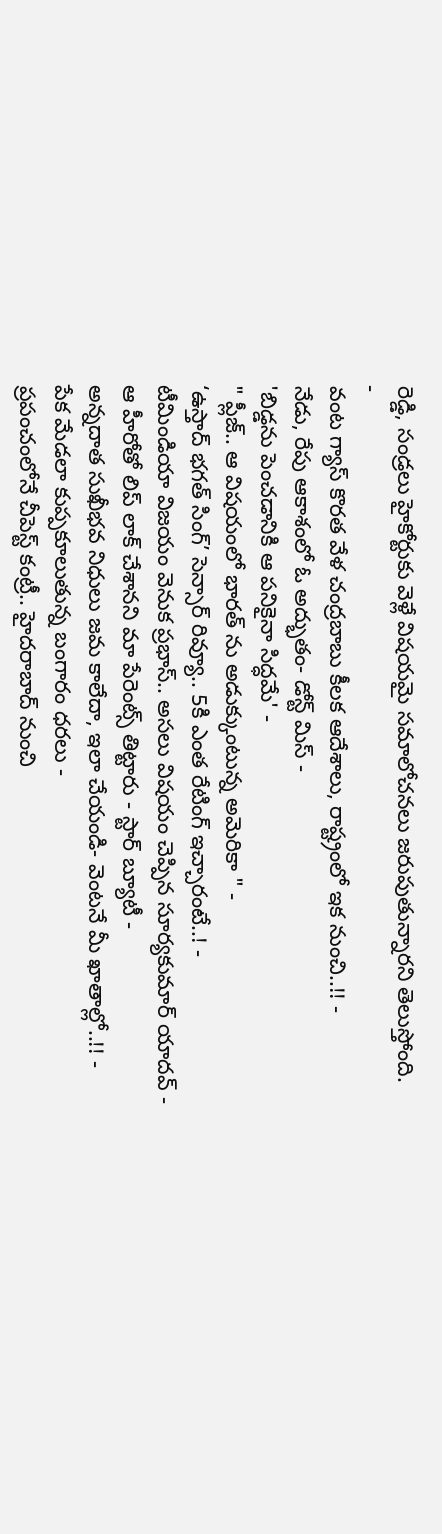రెడ్డి, సండ్రలు హైకోర్టుకు వెళ్లే విషయమై సమాలోచనలు జరుపుతున్నారని తెలుస్తోంది.
-
వంట గ్యాస్ కొరత వేళ చంద్రబాబు కీలక ఆదేశాలు, రాష్ట్రంలో ఇక నుంచి..!! -
నేడు, రేపు ఆకాశంలో ఓ అద్భుతం- డోన్ట్ మిస్ -
'బిడ్డను పెంచడానికి ఆ పనికైనా సిద్ధమే' -
" ప్లీజ్.. ఆ విషయంలో భారత్ ను అడుక్కుంటున్న అమెరికా " -
‘ఉస్తాద్ భగత్ సింగ్’ సెన్సార్ రివ్యూ.. 5కి ఎంత రేటింగ్ ఇచ్చారంటే..! -
టీమిండియా విజయం వెనుక ప్రభాస్.. అసలు విషయం చెప్పిన సూర్యకుమార్ యాదవ్ -
ఆ హీరోతో లిప్ లాక్ చేశానని మా పేరెంట్స్ తిట్టారు - స్టార్ బ్యూటీ -
అన్నదాత సుఖీభవ నిధులు జమ కాలేదా, ఇలా చేయండి- వెంటనే మీ ఖాతాల్లో..!! -
పేక మేడలా కుప్పకూలుతున్న బంగారం ధరలు -
ప్రపంచంలోనే చీపెస్ట్ కంట్రీ.. హైదరాబాద్ నుంచి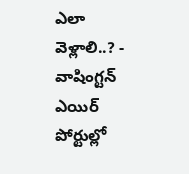ఎలా వెళ్లాలి..? -
వాషింగ్టన్ ఎయిర్ పోర్టుల్లో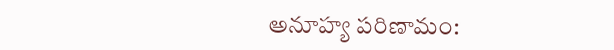అనూహ్య పరిణామం: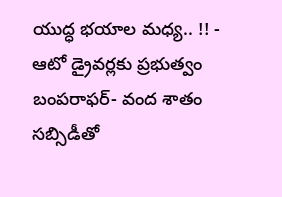యుద్ధ భయాల మధ్య.. !! -
ఆటో డ్రైవర్లకు ప్రభుత్వం బంపరాఫర్- వంద శాతం సబ్సిడీతో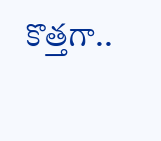కొత్తగా..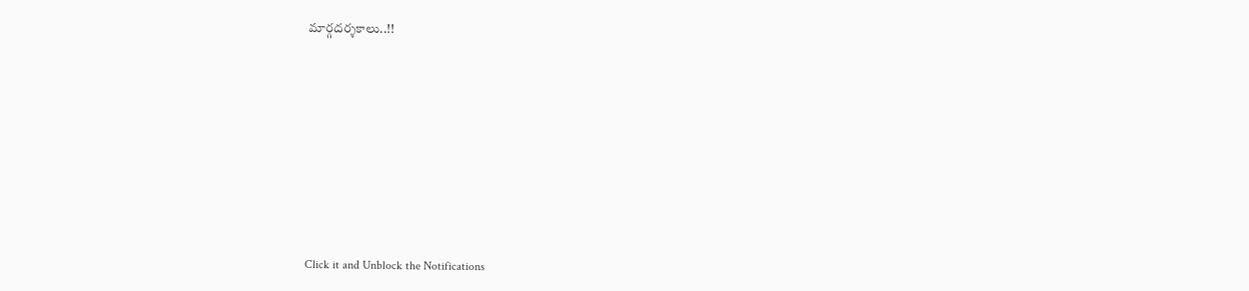మార్గదర్శకాలు..!!












Click it and Unblock the Notifications